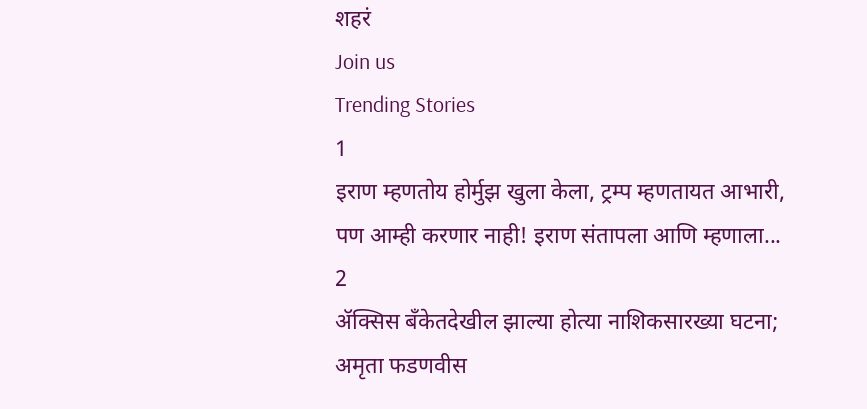शहरं
Join us
Trending Stories
1
इराण म्हणतोय होर्मुझ खुला केला, ट्रम्प म्हणतायत आभारी, पण आम्ही करणार नाही! इराण संतापला आणि म्हणाला...
2
ॲक्सिस बँकेतदेखील झाल्या होत्या नाशिकसारख्या घटना; अमृता फडणवीस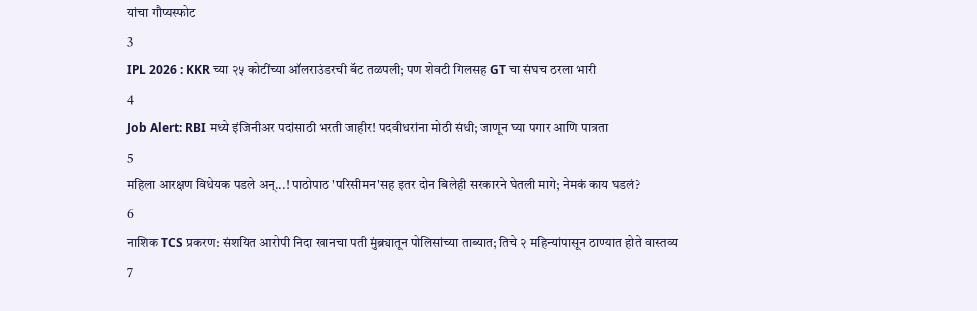यांचा गौप्यस्फोट
3
IPL 2026 : KKR च्या २५ कोटींच्या ऑलराउंडरची बॅट तळपली; पण शेवटी गिलसह GT चा संघच ठरला भारी
4
Job Alert: RBI मध्ये इंजिनीअर पदांसाठी भरती जाहीर! पदवीधरांना मोठी संधी; जाणून घ्या पगार आणि पात्रता
5
महिला आरक्षण विधेयक पडले अन्...! पाठोपाठ 'परिसीमन'सह इतर दोन बिलेही सरकारने घेतली मागे; नेमकं काय घडलं?
6
नाशिक TCS प्रकरण: संशयित आरोपी निदा खानचा पती मुंब्र्यातून पोलिसांच्या ताब्यात; तिचे २ महिन्यांपासून ठाण्यात होते वास्तव्य
7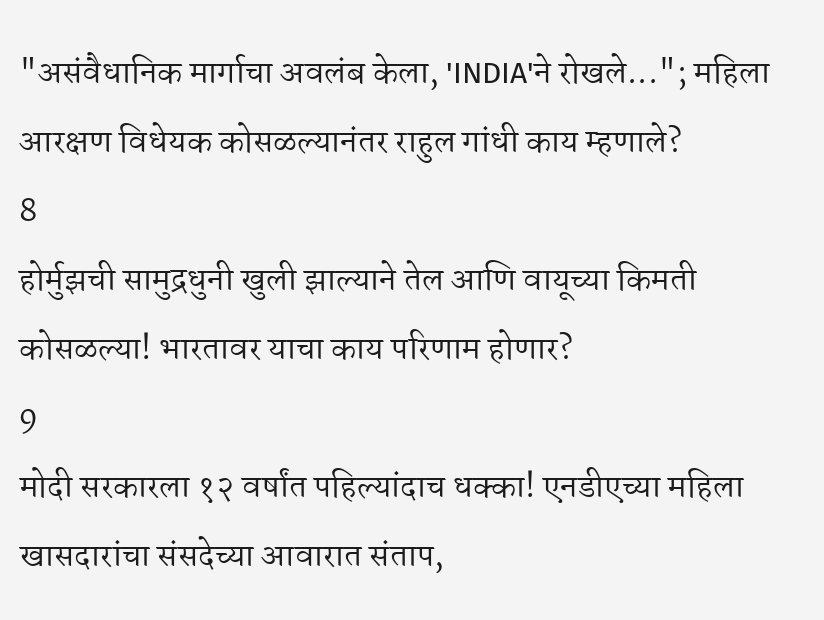"असंवैधानिक मार्गाचा अवलंब केला, 'INDIA'ने रोखले..."; महिला आरक्षण विधेयक कोसळल्यानंतर राहुल गांधी काय म्हणाले?
8
होर्मुझची सामुद्रधुनी खुली झाल्याने तेल आणि वायूच्या किमती कोसळल्या! भारतावर याचा काय परिणाम होणार?
9
मोदी सरकारला १२ वर्षांत पहिल्यांदाच धक्का! एनडीएच्या महिला खासदारांचा संसदेच्या आवारात संताप,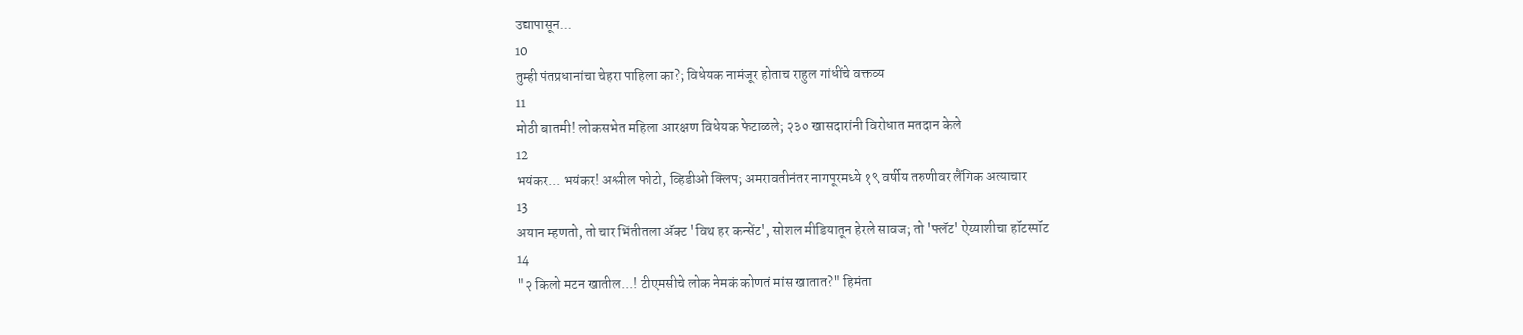उद्यापासून...
10
तुम्ही पंतप्रधानांचा चेहरा पाहिला का?; विधेयक नामंजूर होताच राहुल गांधींचे वक्तव्य
11
मोठी बातमी! लोकसभेत महिला आरक्षण विधेयक फेटाळले; २३० खासदारांनी विरोधात मतदान केले
12
भयंकर... भयंकर! अश्लील फोटो, व्हिडीओ क्लिप; अमरावतीनंतर नागपूरमध्ये १९ वर्षीय तरुणीवर लैंगिक अत्याचार
13
अयान म्हणतो, तो चार भिंतीतला अ‍ॅक्ट 'विथ हर कन्सेंट', सोशल मीडियातून हेरले सावज; तो 'फ्लॅट' ऐय्याशीचा हॉटस्पॉट
14
"२ किलो मटन खातील...! टीएमसीचे लोक नेमकं कोणतं मांस खातात?" हिमंता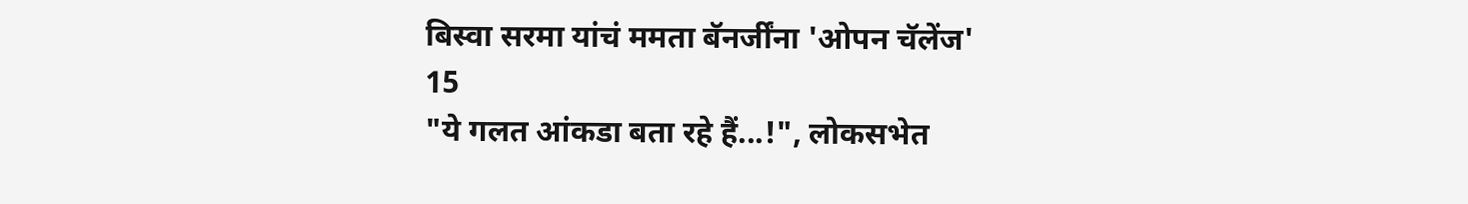बिस्वा सरमा यांचं ममता बॅनर्जींना 'ओपन चॅलेंज'
15
"ये गलत आंकडा बता रहे हैं...!", लोकसभेत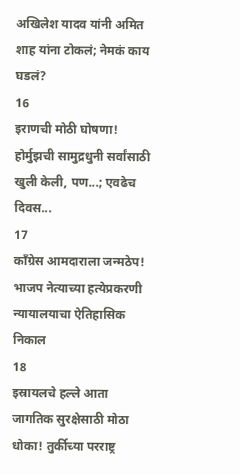अखिलेश यादव यांनी अमित शाह यांना टोकलं; नेमकं काय घडलं?
16
इराणची मोठी घोषणा! होर्मुझची सामुद्रधुनी सर्वांसाठी खुली केली, पण...; एवढेच दिवस...
17
काँग्रेस आमदाराला जन्मठेप! भाजप नेत्याच्या हत्येप्रकरणी न्यायालयाचा ऐतिहासिक निकाल
18
इस्रायलचे हल्ले आता जागतिक सुरक्षेसाठी मोठा धोका! तुर्कीच्या परराष्ट्र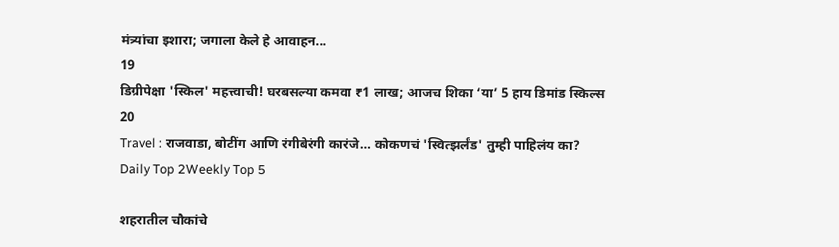मंत्र्यांचा इशारा; जगाला केले हे आवाहन...
19
डिग्रीपेक्षा 'स्किल' महत्त्वाची! घरबसल्या कमवा ₹1 लाख; आजच शिका ‘या’ 5 हाय डिमांड स्किल्स
20
Travel : राजवाडा, बोटींग आणि रंगीबेरंगी कारंजे… कोकणचं 'स्वित्झर्लंड' तुम्ही पाहिलंय का?
Daily Top 2Weekly Top 5

शहरातील चौकांचे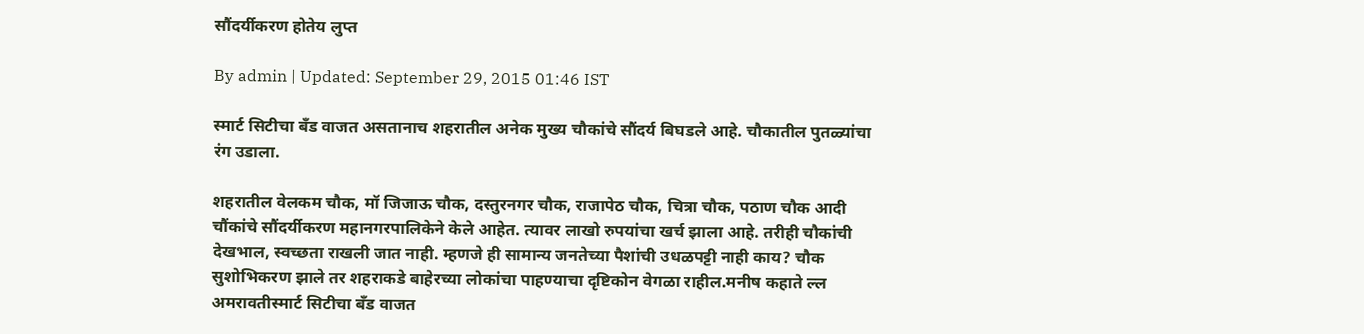सौंदर्यीकरण होतेय लुप्त

By admin | Updated: September 29, 2015 01:46 IST

स्मार्ट सिटीचा बँड वाजत असतानाच शहरातील अनेक मुख्य चौकांचे सौंदर्य बिघडले आहे. चौकातील पुतळ्यांचा रंग उडाला.

शहरातील वेलकम चौक, मॉ जिजाऊ चौक, दस्तुरनगर चौक, राजापेठ चौक, चित्रा चौक, पठाण चौक आदी चौंकांचे सौंदर्यीकरण महानगरपालिकेने केले आहेत. त्यावर लाखो रुपयांचा खर्च झाला आहे. तरीही चौकांची देखभाल, स्वच्छता राखली जात नाही. म्हणजे ही सामान्य जनतेच्या पैशांची उधळपट्टी नाही काय? चौक सुशोभिकरण झाले तर शहराकडे बाहेरच्या लोकांचा पाहण्याचा दृष्टिकोन वेगळा राहील.मनीष कहाते ल्ल अमरावतीस्मार्ट सिटीचा बँड वाजत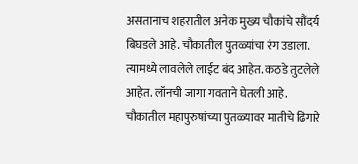असतानाच शहरातील अनेक मुख्य चौकांचे सौंदर्य बिघडले आहे. चौकातील पुतळ्यांचा रंग उडाला. त्यामध्ये लावलेले लाईट बंद आहेत. कठडे तुटलेले आहेत. लॉनची जागा गवताने घेतली आहे. चौकातील महापुरुषांच्या पुतळ्यावर मातीचे ढिगारे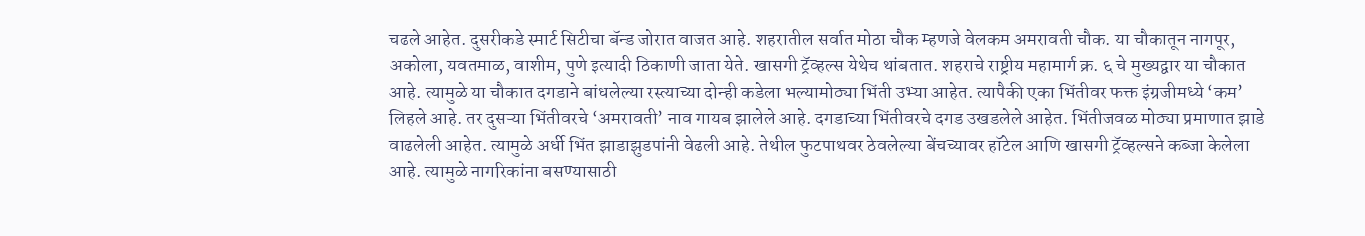चढले आहेत. दुसरीकडे स्मार्ट सिटीचा बॅन्ड जोरात वाजत आहे. शहरातील सर्वात मोठा चौक म्हणजे वेलकम अमरावती चौक. या चौकातून नागपूर, अकोला, यवतमाळ, वाशीम, पुणे इत्यादी ठिकाणी जाता येते. खासगी ट्रॅव्हल्स येथेच थांबतात. शहराचे राष्ट्रीय महामार्ग क्र. ६ चे मुख्यद्वार या चौकात आहे. त्यामुळे या चौकात दगडाने बांधलेल्या रस्त्याच्या दोन्ही कडेला भल्यामोठ्या भिंती उभ्या आहेत. त्यापैकी एका भिंतीवर फक्त इंग्रजीमध्ये ‘कम’ लिहले आहे. तर दुसऱ्या भिंतीवरचे ‘अमरावती’ नाव गायब झालेले आहे. दगडाच्या भिंतीवरचे दगड उखडलेले आहेत. भिंतीजवळ मोठ्या प्रमाणात झाडे वाढलेली आहेत. त्यामुळे अर्धी भिंत झाडाझुडपांनी वेढली आहे. तेथील फुटपाथवर ठेवलेल्या बेंचच्यावर हॉटेल आणि खासगी ट्रॅव्हल्सने कब्जा केलेला आहे. त्यामुळे नागरिकांना बसण्यासाठी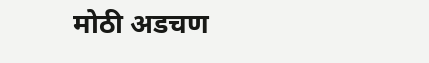मोठी अडचण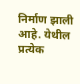निर्माण झाली आहे. येथील प्रत्येक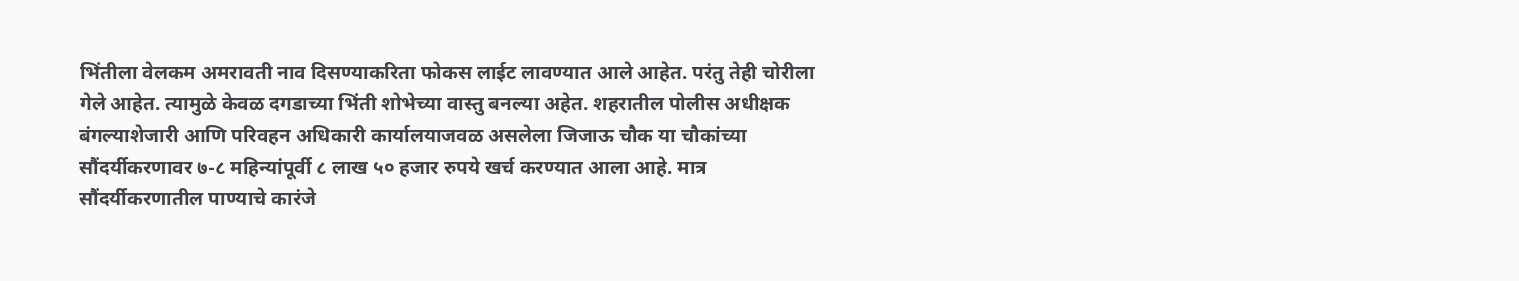भिंतीला वेलकम अमरावती नाव दिसण्याकरिता फोकस लाईट लावण्यात आले आहेत. परंतु तेही चोरीला गेले आहेत. त्यामुळे केवळ दगडाच्या भिंती शोभेच्या वास्तु बनल्या अहेत. शहरातील पोलीस अधीक्षक बंगल्याशेजारी आणि परिवहन अधिकारी कार्यालयाजवळ असलेला जिजाऊ चौक या चौकांच्या सौंदर्यीकरणावर ७-८ महिन्यांपूर्वी ८ लाख ५० हजार रुपये खर्च करण्यात आला आहे. मात्र सौंदर्यीकरणातील पाण्याचे कारंजे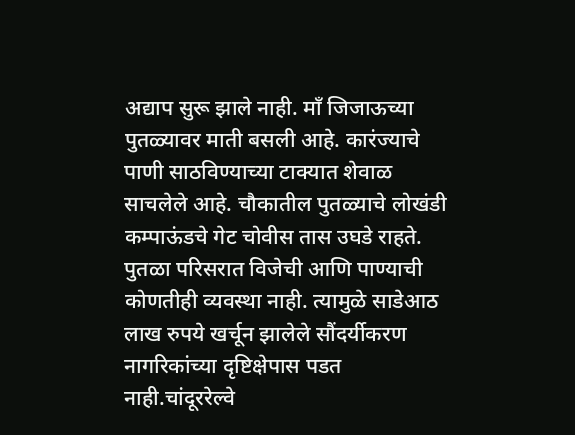अद्याप सुरू झाले नाही. माँ जिजाऊच्या पुतळ्यावर माती बसली आहे. कारंज्याचे पाणी साठविण्याच्या टाक्यात शेवाळ साचलेले आहे. चौकातील पुतळ्याचे लोखंडी कम्पाऊंडचे गेट चोवीस तास उघडे राहते. पुतळा परिसरात विजेची आणि पाण्याची कोणतीही व्यवस्था नाही. त्यामुळे साडेआठ लाख रुपये खर्चून झालेले सौंदर्यीकरण नागरिकांच्या दृष्टिक्षेपास पडत नाही.चांदूररेल्वे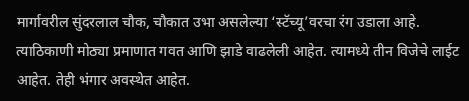मार्गावरील सुंदरलाल चौक, चौकात उभा असलेल्या ‘स्टॅच्यू’वरचा रंग उडाला आहे. त्याठिकाणी मोठ्या प्रमाणात गवत आणि झाडे वाढलेली आहेत. त्यामध्ये तीन विजेचे लाईट आहेत. तेही भंगार अवस्थेत आहेत.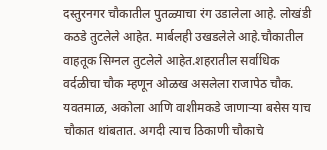दस्तुरनगर चौकातील पुतळ्याचा रंग उडालेला आहे. लोखंडी कठडे तुटलेले आहेत. मार्बलही उखडलेले आहे.चौकातील वाहतूक सिग्नल तुटलेले आहेत.शहरातील सर्वाधिक वर्दळीचा चौक म्हणून ओळख असलेला राजापेठ चौक. यवतमाळ, अकोला आणि वाशीमकडे जाणाऱ्या बसेस याच चौकात थांबतात. अगदी त्याच ठिकाणी चौकाचे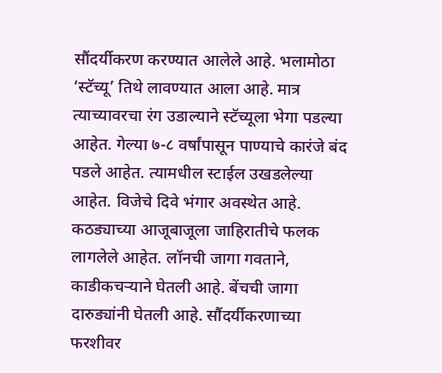सौंदर्यीकरण करण्यात आलेले आहे. भलामोठा ‘स्टॅच्यू’ तिथे लावण्यात आला आहे. मात्र त्याच्यावरचा रंग उडाल्याने स्टॅच्यूला भेगा पडल्या आहेत. गेल्या ७-८ वर्षांपासून पाण्याचे कारंजे बंद पडले आहेत. त्यामधील स्टाईल उखडलेल्या आहेत. विजेचे दिवे भंगार अवस्थेत आहे. कठड्याच्या आजूबाजूला जाहिरातीचे फलक लागलेले आहेत. लॉनची जागा गवताने, काडीकचऱ्याने घेतली आहे. बेंचची जागा दारुड्यांनी घेतली आहे. सौंदर्यीकरणाच्या फरशीवर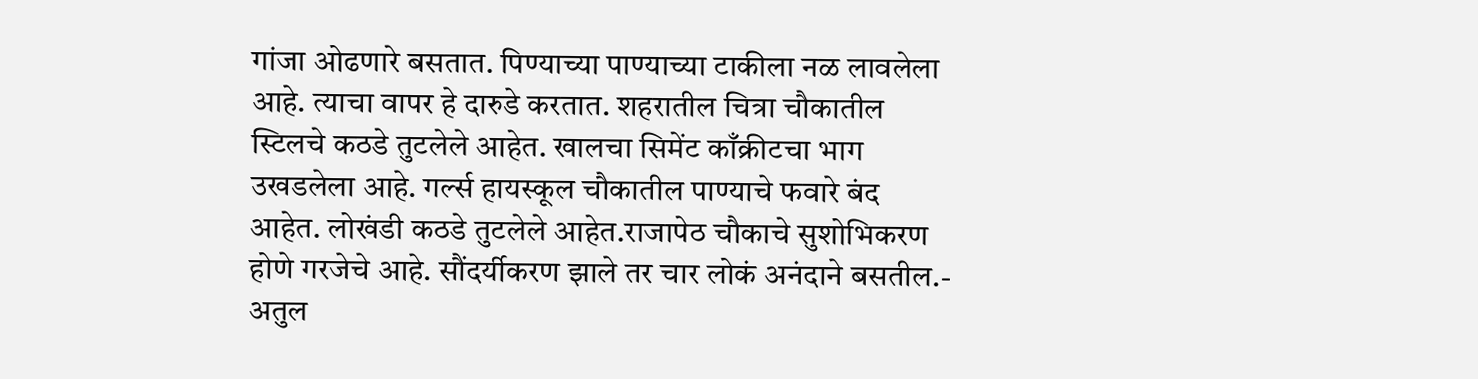गांजा ओढणारे बसतात. पिण्याच्या पाण्याच्या टाकीला नळ लावलेला आहे. त्याचा वापर हे दारुडे करतात. शहरातील चित्रा चौकातील स्टिलचे कठडे तुटलेले आहेत. खालचा सिमेंट काँक्रीटचा भाग उखडलेला आहे. गर्ल्स हायस्कूल चौकातील पाण्याचे फवारे बंद आहेत. लोखंडी कठडे तुटलेले आहेत.राजापेठ चौकाचे सुशोभिकरण होणे गरजेचे आहे. सौंदर्यीकरण झाले तर चार लोकं अनंदाने बसतील.- अतुल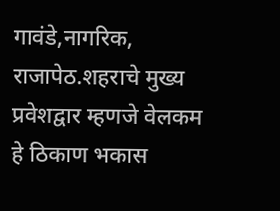गावंडे,नागरिक, राजापेठ.शहराचे मुख्य प्रवेशद्वार म्हणजे वेलकम हे ठिकाण भकास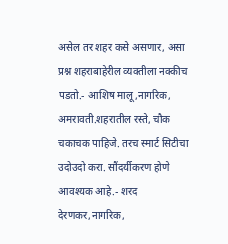असेल तर शहर कसे असणार, असा प्रश्न शहराबाहेरील व्यक्तीला नक्कीच पडतो.- आशिष मालू,नागरिक, अमरावती.शहरातील रस्ते, चौक चकाचक पाहिजे. तरच स्मार्ट सिटीचा उदोउदो करा. सौंदर्यीकरण होणे आवश्यक आहे.- शरद देरणकर,नागरिक,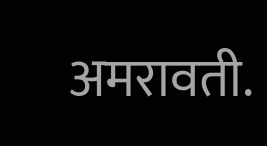अमरावती.